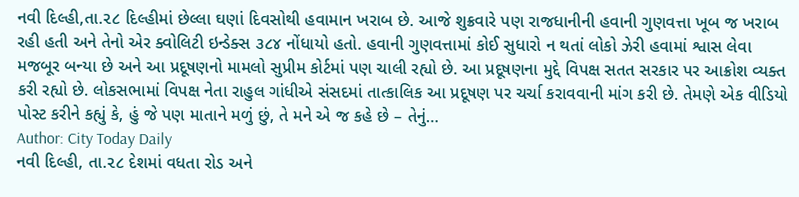નવી દિલ્હી,તા.૨૮ દિલ્હીમાં છેલ્લા ઘણાં દિવસોથી હવામાન ખરાબ છે. આજે શુક્રવારે પણ રાજધાનીની હવાની ગુણવત્તા ખૂબ જ ખરાબ રહી હતી અને તેનો એર ક્વોલિટી ઇન્ડેક્સ ૩૮૪ નોંધાયો હતો. હવાની ગુણવત્તામાં કોઈ સુધારો ન થતાં લોકો ઝેરી હવામાં શ્વાસ લેવા મજબૂર બન્યા છે અને આ પ્રદૂષણનો મામલો સુપ્રીમ કોર્ટમાં પણ ચાલી રહ્યો છે. આ પ્રદૂષણના મુદ્દે વિપક્ષ સતત સરકાર પર આક્રોશ વ્યક્ત કરી રહ્યો છે. લોકસભામાં વિપક્ષ નેતા રાહુલ ગાંધીએ સંસદમાં તાત્કાલિક આ પ્રદૂષણ પર ચર્ચા કરાવવાની માંગ કરી છે. તેમણે એક વીડિયો પોસ્ટ કરીને કહ્યું કે, હું જે પણ માતાને મળું છું, તે મને એ જ કહે છે – તેનું…
Author: City Today Daily
નવી દિલ્હી, તા.૨૮ દેશમાં વધતા રોડ અને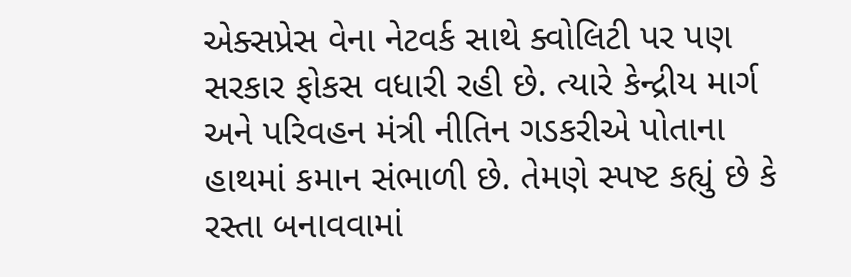એક્સપ્રેસ વેના નેટવર્ક સાથે ક્વોલિટી પર પણ સરકાર ફોકસ વધારી રહી છે. ત્યારે કેન્દ્રીય માર્ગ અને પરિવહન મંત્રી નીતિન ગડકરીએ પોતાના હાથમાં કમાન સંભાળી છે. તેમણે સ્પષ્ટ કહ્યું છે કે રસ્તા બનાવવામાં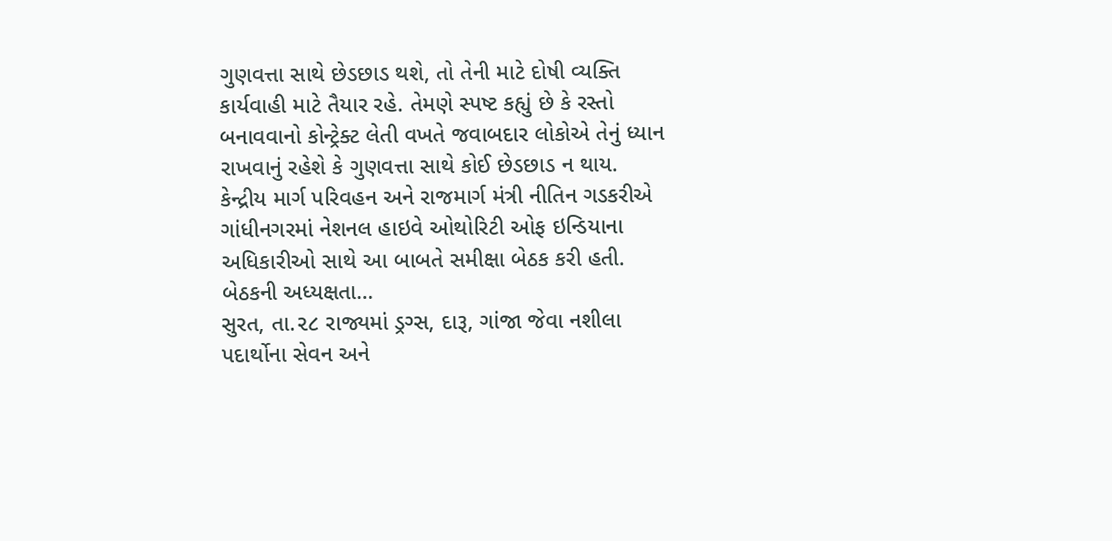ગુણવત્તા સાથે છેડછાડ થશે, તો તેની માટે દોષી વ્યક્તિ કાર્યવાહી માટે તૈયાર રહે. તેમણે સ્પષ્ટ કહ્યું છે કે રસ્તો બનાવવાનો કોન્ટ્રેક્ટ લેતી વખતે જવાબદાર લોકોએ તેનું ધ્યાન રાખવાનું રહેશે કે ગુણવત્તા સાથે કોઈ છેડછાડ ન થાય. કેન્દ્રીય માર્ગ પરિવહન અને રાજમાર્ગ મંત્રી નીતિન ગડકરીએ ગાંધીનગરમાં નેશનલ હાઇવે ઓથોરિટી ઓફ ઇન્ડિયાના અધિકારીઓ સાથે આ બાબતે સમીક્ષા બેઠક કરી હતી. બેઠકની અધ્યક્ષતા…
સુરત, તા.૨૮ રાજ્યમાં ડ્રગ્સ, દારૂ, ગાંજા જેવા નશીલા પદાર્થોના સેવન અને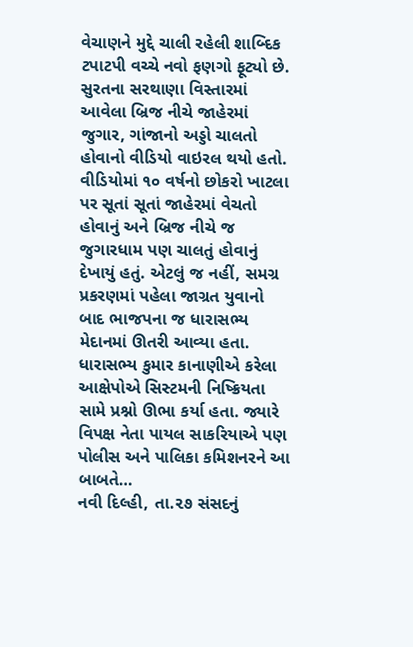વેચાણને મુદ્દે ચાલી રહેલી શાબ્દિક ટપાટપી વચ્ચે નવો ફણગો ફૂટ્યો છે. સુરતના સરથાણા વિસ્તારમાં આવેલા બ્રિજ નીચે જાહેરમાં જુગાર, ગાંજાનો અડ્ડો ચાલતો હોવાનો વીડિયો વાઇરલ થયો હતો. વીડિયોમાં ૧૦ વર્ષનો છોકરો ખાટલા પર સૂતાં સૂતાં જાહેરમાં વેચતો હોવાનું અને બ્રિજ નીચે જ જુગારધામ પણ ચાલતું હોવાનું દેખાયું હતું. એટલું જ નહીં, સમગ્ર પ્રકરણમાં પહેલા જાગ્રત યુવાનો બાદ ભાજપના જ ધારાસભ્ય મેદાનમાં ઊતરી આવ્યા હતા. ધારાસભ્ય કુમાર કાનાણીએ કરેલા આક્ષેપોએ સિસ્ટમની નિષ્ક્રિયતા સામે પ્રશ્નો ઊભા કર્યા હતા. જ્યારે વિપક્ષ નેતા પાયલ સાકરિયાએ પણ પોલીસ અને પાલિકા કમિશનરને આ બાબતે…
નવી દિલ્હી, તા.૨૭ સંસદનું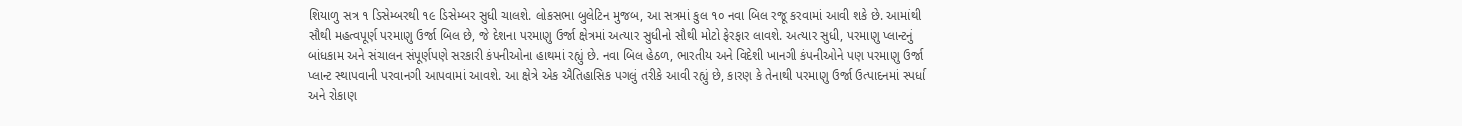શિયાળુ સત્ર ૧ ડિસેમ્બરથી ૧૯ ડિસેમ્બર સુધી ચાલશે. લોકસભા બુલેટિન મુજબ, આ સત્રમાં કુલ ૧૦ નવા બિલ રજૂ કરવામાં આવી શકે છે. આમાંથી સૌથી મહત્વપૂર્ણ પરમાણુ ઉર્જા બિલ છે, જે દેશના પરમાણુ ઉર્જા ક્ષેત્રમાં અત્યાર સુધીનો સૌથી મોટો ફેરફાર લાવશે. અત્યાર સુધી, પરમાણુ પ્લાન્ટનું બાંધકામ અને સંચાલન સંપૂર્ણપણે સરકારી કંપનીઓના હાથમાં રહ્યું છે. નવા બિલ હેઠળ, ભારતીય અને વિદેશી ખાનગી કંપનીઓને પણ પરમાણુ ઉર્જા પ્લાન્ટ સ્થાપવાની પરવાનગી આપવામાં આવશે. આ ક્ષેત્રે એક ઐતિહાસિક પગલું તરીકે આવી રહ્યું છે, કારણ કે તેનાથી પરમાણુ ઉર્જા ઉત્પાદનમાં સ્પર્ધા અને રોકાણ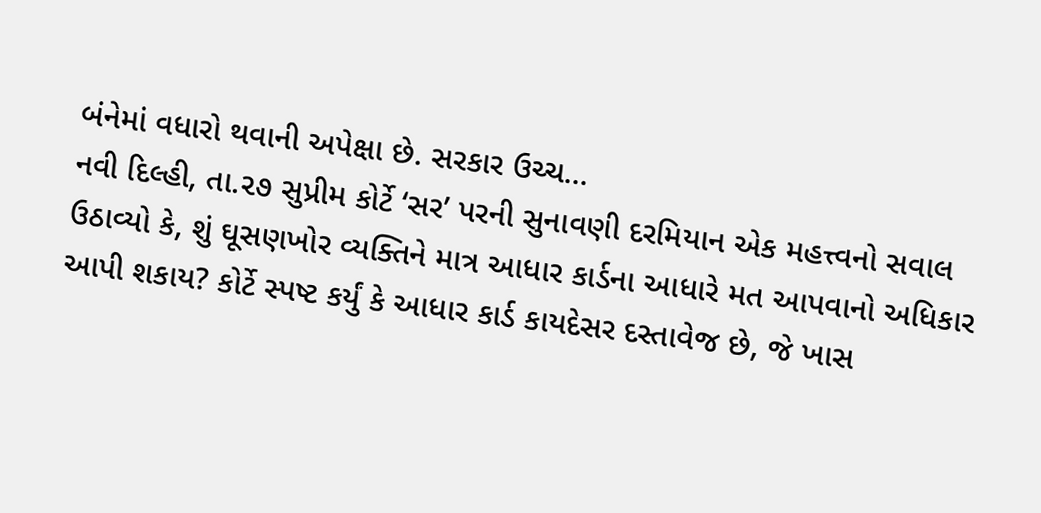બંનેમાં વધારો થવાની અપેક્ષા છે. સરકાર ઉચ્ચ…
નવી દિલ્હી, તા.૨૭ સુપ્રીમ કોર્ટે ‘સર’ પરની સુનાવણી દરમિયાન એક મહત્ત્વનો સવાલ ઉઠાવ્યો કે, શું ઘૂસણખોર વ્યક્તિને માત્ર આધાર કાર્ડના આધારે મત આપવાનો અધિકાર આપી શકાય? કોર્ટે સ્પષ્ટ કર્યું કે આધાર કાર્ડ કાયદેસર દસ્તાવેજ છે, જે ખાસ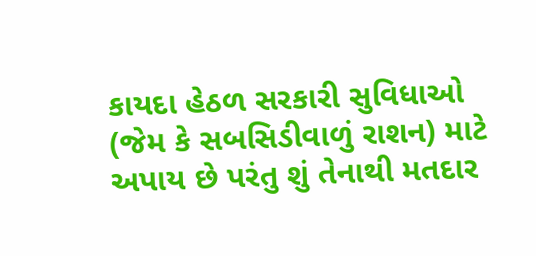કાયદા હેઠળ સરકારી સુવિધાઓ (જેમ કે સબસિડીવાળું રાશન) માટે અપાય છે પરંતુ શું તેનાથી મતદાર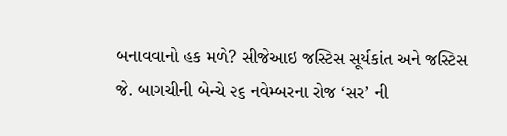બનાવવાનો હક મળે? સીજેઆઇ જસ્ટિસ સૂર્યકાંત અને જસ્ટિસ જે. બાગચીની બેન્ચે ૨૬ નવેમ્બરના રોજ ‘સર’ ની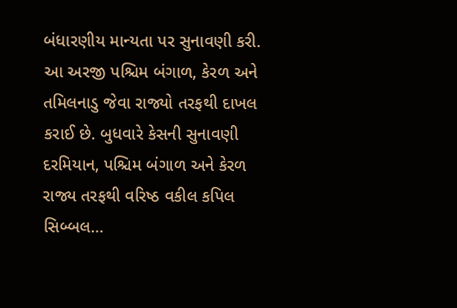બંધારણીય માન્યતા પર સુનાવણી કરી. આ અરજી પશ્ચિમ બંગાળ, કેરળ અને તમિલનાડુ જેવા રાજ્યો તરફથી દાખલ કરાઈ છે. બુધવારે કેસની સુનાવણી દરમિયાન, પશ્ચિમ બંગાળ અને કેરળ રાજ્ય તરફથી વરિષ્ઠ વકીલ કપિલ સિબ્બલ…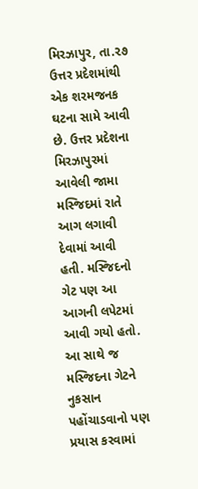મિરઝાપુર, તા.૨૭ ઉત્તર પ્રદેશમાંથી એક શરમજનક ઘટના સામે આવી છે. ઉત્તર પ્રદેશના મિરઝાપુરમાં આવેલી જામા મસ્જિદમાં રાતે આગ લગાવી દેવામાં આવી હતી. મસ્જિદનો ગેટ પણ આ આગની લપેટમાં આવી ગયો હતો. આ સાથે જ મસ્જિદના ગેટને નુકસાન પહોંચાડવાનો પણ પ્રયાસ કરવામાં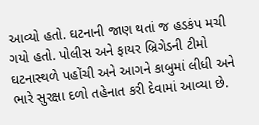આવ્યો હતો. ઘટનાની જાણ થતાં જ હડકંપ મચી ગયો હતો. પોલીસ અને ફાયર બ્રિગેડની ટીમો ઘટનાસ્થળે પહોંચી અને આગને કાબુમાં લીધી અને ભારે સુરક્ષા દળો તહેનાત કરી દેવામાં આવ્યા છે.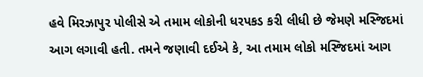હવે મિરઝાપુર પોલીસે એ તમામ લોકોની ધરપકડ કરી લીધી છે જેમણે મસ્જિદમાં આગ લગાવી હતી. તમને જણાવી દઈએ કે, આ તમામ લોકો મસ્જિદમાં આગ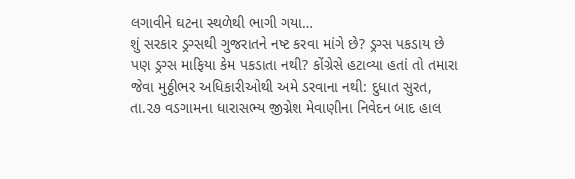લગાવીને ઘટના સ્થળેથી ભાગી ગયા…
શું સરકાર ડ્રગ્સથી ગુજરાતને નષ્ટ કરવા માંગે છે? ડ્રગ્સ પકડાય છે પણ ડ્રગ્સ માફિયા કેમ પકડાતા નથી? કોંગ્રેસે હટાવ્યા હતાં તો તમારા જેવા મુઠ્ઠીભર અધિકારીઓથી અમે ડરવાના નથી: દુધાત સુરત, તા.૨૭ વડગામના ધારાસભ્ય જીગ્નેશ મેવાણીના નિવેદન બાદ હાલ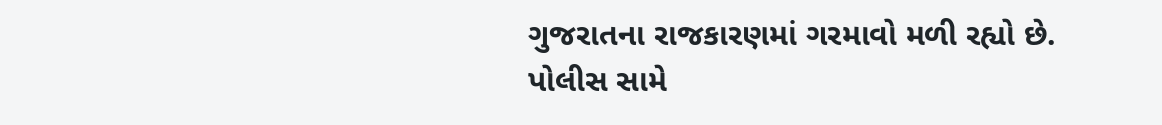ગુજરાતના રાજકારણમાં ગરમાવો મળી રહ્યો છે. પોલીસ સામે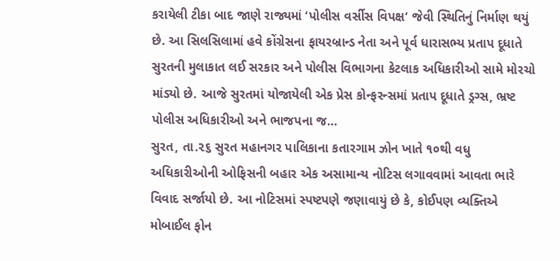કરાયેલી ટીકા બાદ જાણે રાજ્યમાં ‘પોલીસ વર્સીસ વિપક્ષ‘ જેવી સ્થિતિનું નિર્માણ થયું છે. આ સિલસિલામાં હવે કોંગ્રેસના ફાયરબ્રાન્ડ નેતા અને પૂર્વ ધારાસભ્ય પ્રતાપ દૂધાતે સુરતની મુલાકાત લઈ સરકાર અને પોલીસ વિભાગના કેટલાક અધિકારીઓ સામે મોરચો માંડ્યો છે. આજે સુરતમાં યોજાયેલી એક પ્રેસ કોન્ફરન્સમાં પ્રતાપ દૂધાતે ડ્રગ્સ, ભ્રષ્ટ પોલીસ અધિકારીઓ અને ભાજપના જ…
સુરત, તા.૨૬ સુરત મહાનગર પાલિકાના કતારગામ ઝોન ખાતે ૧૦થી વધુ અધિકારીઓની ઓફિસની બહાર એક અસામાન્ય નોટિસ લગાવવામાં આવતા ભારે વિવાદ સર્જાયો છે. આ નોટિસમાં સ્પષ્ટપણે જણાવાયું છે કે, કોઈપણ વ્યક્તિએ મોબાઈલ ફોન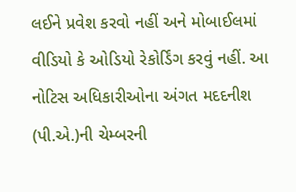લઈને પ્રવેશ કરવો નહીં અને મોબાઈલમાં વીડિયો કે ઓડિયો રેકોર્ડિંગ કરવું નહીં. આ નોટિસ અધિકારીઓના અંગત મદદનીશ (પી.એ.)ની ચેમ્બરની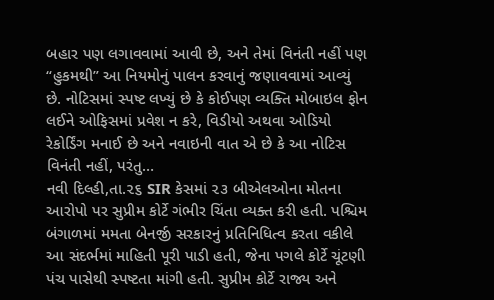બહાર પણ લગાવવામાં આવી છે, અને તેમાં વિનંતી નહીં પણ “હુકમથી” આ નિયમોનું પાલન કરવાનું જણાવવામાં આવ્યું છે. નોટિસમાં સ્પષ્ટ લખ્યું છે કે કોઈપણ વ્યક્તિ મોબાઇલ ફોન લઈને ઓફિસમાં પ્રવેશ ન કરે, વિડીયો અથવા ઓડિયો રેકોર્ડિંગ મનાઈ છે અને નવાઇની વાત એ છે કે આ નોટિસ વિનંતી નહીં, પરંતુ…
નવી દિલ્હી,તા.૨૬ SIR કેસમાં ૨૩ બીએલઓના મોતના આરોપો પર સુપ્રીમ કોર્ટે ગંભીર ચિંતા વ્યક્ત કરી હતી. પશ્ચિમ બંગાળમાં મમતા બેનર્જી સરકારનું પ્રતિનિધિત્વ કરતા વકીલે આ સંદર્ભમાં માહિતી પૂરી પાડી હતી, જેના પગલે કોર્ટે ચૂંટણી પંચ પાસેથી સ્પષ્ટતા માંગી હતી. સુપ્રીમ કોર્ટે રાજ્ય અને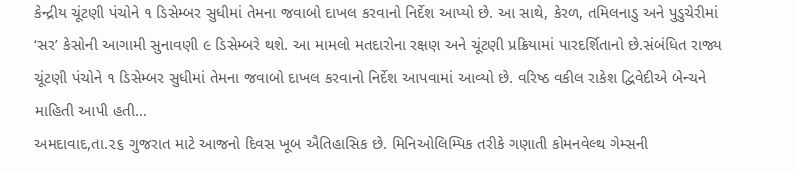કેન્દ્રીય ચૂંટણી પંચોને ૧ ડિસેમ્બર સુધીમાં તેમના જવાબો દાખલ કરવાનો નિર્દેશ આપ્યો છે. આ સાથે, કેરળ, તમિલનાડુ અને પુડુચેરીમાં ‘સર’ કેસોની આગામી સુનાવણી ૯ ડિસેમ્બરે થશે. આ મામલો મતદારોના રક્ષણ અને ચૂંટણી પ્રક્રિયામાં પારદર્શિતાનો છે.સંબંધિત રાજ્ય ચૂંટણી પંચોને ૧ ડિસેમ્બર સુધીમાં તેમના જવાબો દાખલ કરવાનો નિર્દેશ આપવામાં આવ્યો છે. વરિષ્ઠ વકીલ રાકેશ દ્વિવેદીએ બેન્ચને માહિતી આપી હતી…
અમદાવાદ,તા.૨૬ ગુજરાત માટે આજનો દિવસ ખૂબ ઐતિહાસિક છે. મિનિઓલિમ્પિક તરીકે ગણાતી કોમનવેલ્થ ગેમ્સની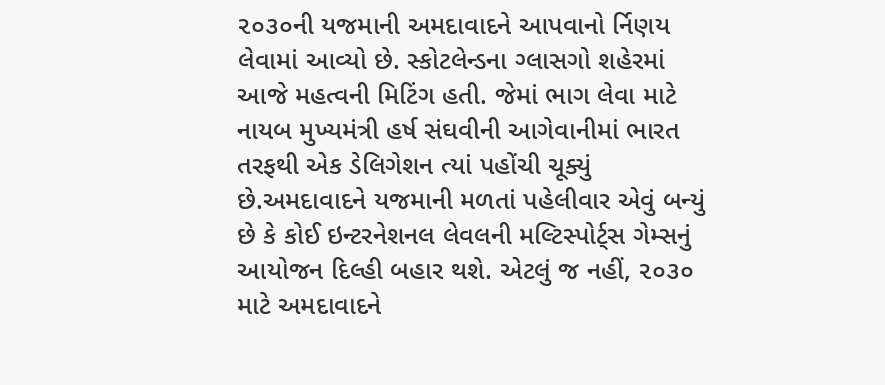૨૦૩૦ની યજમાની અમદાવાદને આપવાનો ર્નિણય લેવામાં આવ્યો છે. સ્કોટલેન્ડના ગ્લાસગો શહેરમાં આજે મહત્વની મિટિંગ હતી. જેમાં ભાગ લેવા માટે નાયબ મુખ્યમંત્રી હર્ષ સંઘવીની આગેવાનીમાં ભારત તરફથી એક ડેલિગેશન ત્યાં પહોંચી ચૂક્યું છે.અમદાવાદને યજમાની મળતાં પહેલીવાર એવું બન્યું છે કે કોઈ ઇન્ટરનેશનલ લેવલની મલ્ટિસ્પોર્ટ્સ ગેમ્સનું આયોજન દિલ્હી બહાર થશે. એટલું જ નહીં, ૨૦૩૦ માટે અમદાવાદને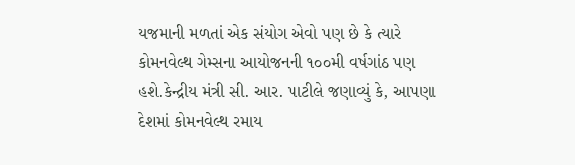યજમાની મળતાં એક સંયોગ એવો પણ છે કે ત્યારે કોમનવેલ્થ ગેમ્સના આયોજનની ૧૦૦મી વર્ષગાંઠ પણ હશે.કેન્દ્રીય મંત્રી સી. આર. પાટીલે જણાવ્યું કે, આપણા દેશમાં કોમનવેલ્થ રમાય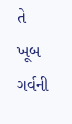તે ખૂબ ગર્વની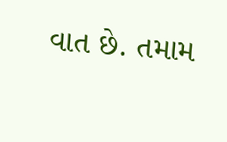વાત છે. તમામ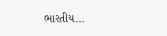ભારતીય…